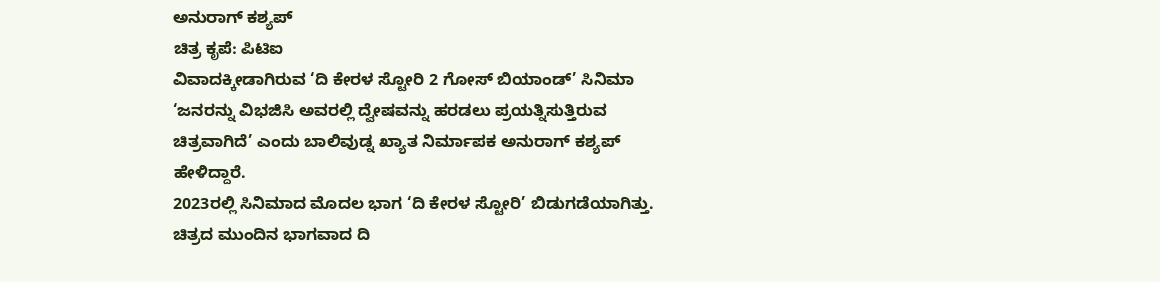ಅನುರಾಗ್ ಕಶ್ಯಪ್
ಚಿತ್ರ ಕೃಪೆ: ಪಿಟಿಐ
ವಿವಾದಕ್ಕೀಡಾಗಿರುವ ‘ದಿ ಕೇರಳ ಸ್ಟೋರಿ 2 ಗೋಸ್ ಬಿಯಾಂಡ್’ ಸಿನಿಮಾ ‘ಜನರನ್ನು ವಿಭಜಿಸಿ ಅವರಲ್ಲಿ ದ್ವೇಷವನ್ನು ಹರಡಲು ಪ್ರಯತ್ನಿಸುತ್ತಿರುವ ಚಿತ್ರವಾಗಿದೆ’ ಎಂದು ಬಾಲಿವುಡ್ನ ಖ್ಯಾತ ನಿರ್ಮಾಪಕ ಅನುರಾಗ್ ಕಶ್ಯಪ್ ಹೇಳಿದ್ದಾರೆ.
2023ರಲ್ಲಿ ಸಿನಿಮಾದ ಮೊದಲ ಭಾಗ ‘ದಿ ಕೇರಳ ಸ್ಟೋರಿ’ ಬಿಡುಗಡೆಯಾಗಿತ್ತು. ಚಿತ್ರದ ಮುಂದಿನ ಭಾಗವಾದ ದಿ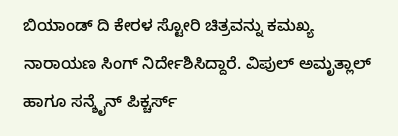ಬಿಯಾಂಡ್ ದಿ ಕೇರಳ ಸ್ಟೋರಿ ಚಿತ್ರವನ್ನು ಕಮಖ್ಯ ನಾರಾಯಣ ಸಿಂಗ್ ನಿರ್ದೇಶಿಸಿದ್ದಾರೆ. ವಿಪುಲ್ ಅಮೃತ್ಲಾಲ್ ಹಾಗೂ ಸನ್ಶೈನ್ ಪಿಕ್ಚರ್ಸ್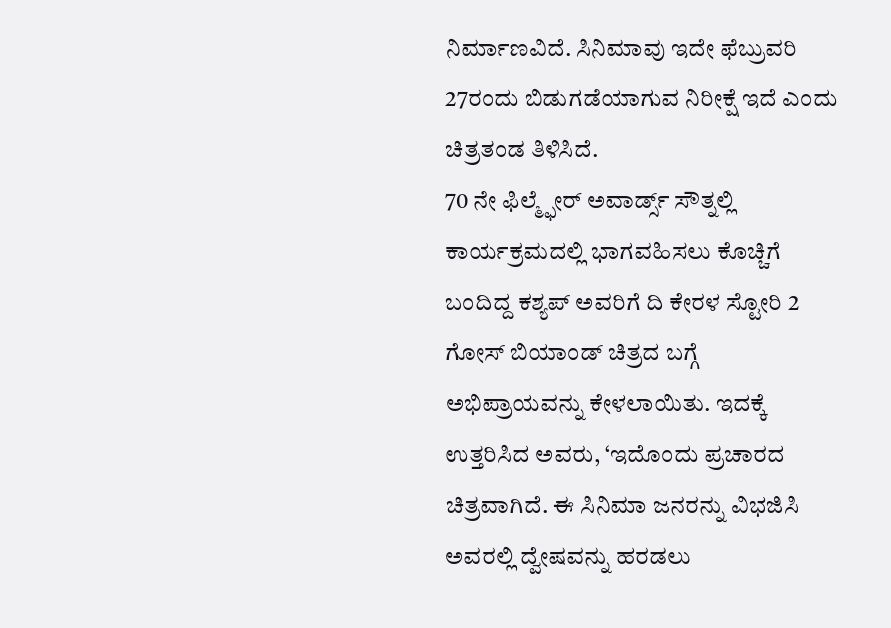ನಿರ್ಮಾಣವಿದೆ. ಸಿನಿಮಾವು ಇದೇ ಫೆಬ್ರುವರಿ 27ರಂದು ಬಿಡುಗಡೆಯಾಗುವ ನಿರೀಕ್ಷೆ ಇದೆ ಎಂದು ಚಿತ್ರತಂಡ ತಿಳಿಸಿದೆ.
70 ನೇ ಫಿಲ್ಮ್ಫೇರ್ ಅವಾರ್ಡ್ಸ್ ಸೌತ್ನಲ್ಲಿ ಕಾರ್ಯಕ್ರಮದಲ್ಲಿ ಭಾಗವಹಿಸಲು ಕೊಚ್ಚಿಗೆ ಬಂದಿದ್ದ ಕಶ್ಯಪ್ ಅವರಿಗೆ ದಿ ಕೇರಳ ಸ್ಟೋರಿ 2 ಗೋಸ್ ಬಿಯಾಂಡ್ ಚಿತ್ರದ ಬಗ್ಗೆ ಅಭಿಪ್ರಾಯವನ್ನು ಕೇಳಲಾಯಿತು. ಇದಕ್ಕೆ ಉತ್ತರಿಸಿದ ಅವರು, ‘ಇದೊಂದು ಪ್ರಚಾರದ ಚಿತ್ರವಾಗಿದೆ. ಈ ಸಿನಿಮಾ ಜನರನ್ನು ವಿಭಜಿಸಿ ಅವರಲ್ಲಿ ದ್ವೇಷವನ್ನು ಹರಡಲು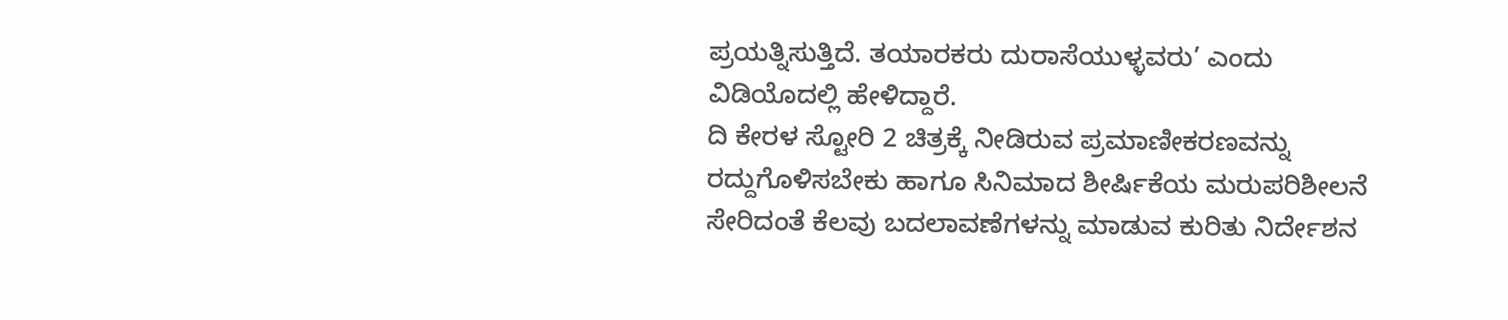ಪ್ರಯತ್ನಿಸುತ್ತಿದೆ. ತಯಾರಕರು ದುರಾಸೆಯುಳ್ಳವರು’ ಎಂದು ವಿಡಿಯೊದಲ್ಲಿ ಹೇಳಿದ್ದಾರೆ.
ದಿ ಕೇರಳ ಸ್ಟೋರಿ 2 ಚಿತ್ರಕ್ಕೆ ನೀಡಿರುವ ಪ್ರಮಾಣೀಕರಣವನ್ನು ರದ್ದುಗೊಳಿಸಬೇಕು ಹಾಗೂ ಸಿನಿಮಾದ ಶೀರ್ಷಿಕೆಯ ಮರುಪರಿಶೀಲನೆ ಸೇರಿದಂತೆ ಕೆಲವು ಬದಲಾವಣೆಗಳನ್ನು ಮಾಡುವ ಕುರಿತು ನಿರ್ದೇಶನ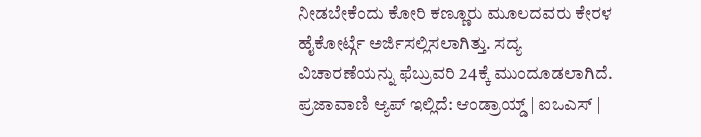ನೀಡಬೇಕೆಂದು ಕೋರಿ ಕಣ್ಣೂರು ಮೂಲದವರು ಕೇರಳ ಹೈಕೋರ್ಟ್ಗೆ ಅರ್ಜಿಸಲ್ಲಿಸಲಾಗಿತ್ತು. ಸದ್ಯ ವಿಚಾರಣೆಯನ್ನು ಫೆಬ್ರುವರಿ 24ಕ್ಕೆ ಮುಂದೂಡಲಾಗಿದೆ.
ಪ್ರಜಾವಾಣಿ ಆ್ಯಪ್ ಇಲ್ಲಿದೆ: ಆಂಡ್ರಾಯ್ಡ್ | ಐಒಎಸ್ |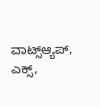ವಾಟ್ಸ್ಆ್ಯಪ್, ಎಕ್ಸ್,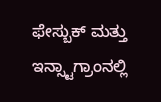ಫೇಸ್ಬುಕ್ ಮತ್ತು ಇನ್ಸ್ಟಾಗ್ರಾಂನಲ್ಲಿ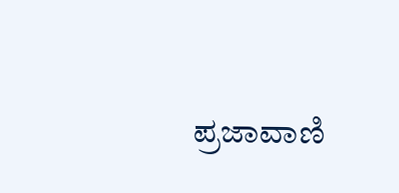ಪ್ರಜಾವಾಣಿ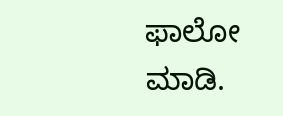ಫಾಲೋ ಮಾಡಿ.